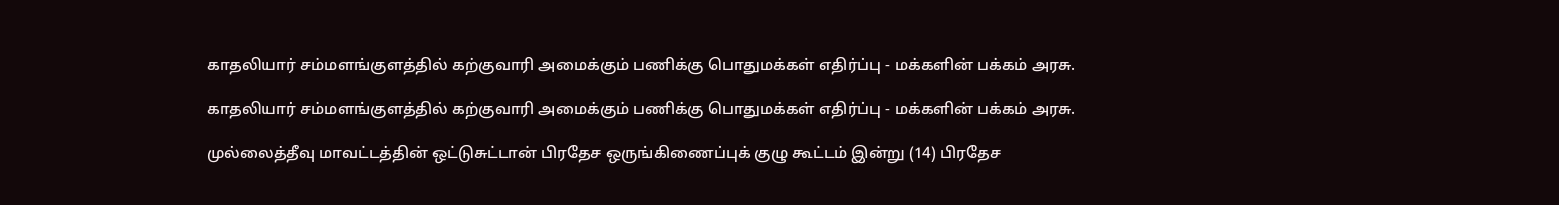காதலியார் சம்மளங்குளத்தில் கற்குவாரி அமைக்கும் பணிக்கு பொதுமக்கள் எதிர்ப்பு - மக்களின் பக்கம் அரசு.

காதலியார் சம்மளங்குளத்தில் கற்குவாரி அமைக்கும் பணிக்கு பொதுமக்கள் எதிர்ப்பு - மக்களின் பக்கம் அரசு.

முல்லைத்தீவு மாவட்டத்தின் ஒட்டுசுட்டான் பிரதேச ஒருங்கிணைப்புக் குழு கூட்டம் இன்று (14) பிரதேச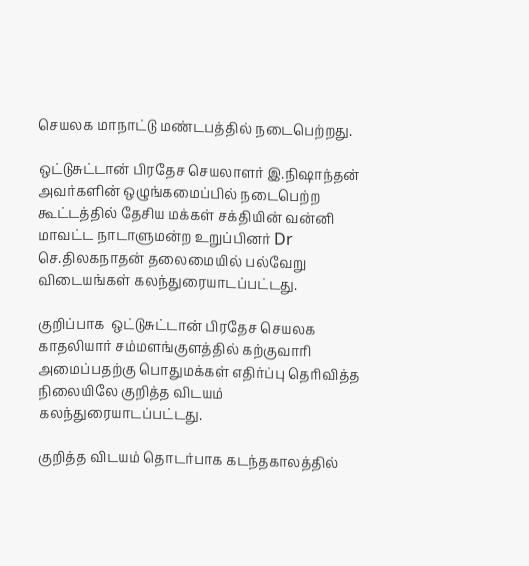செயலக மாநாட்டு மண்டபத்தில் நடைபெற்றது.

ஒட்டுசுட்டான் பிரதேச செயலாளர் இ.நிஷாந்தன் அவர்களின் ஒழுங்கமைப்பில் நடைபெற்ற கூட்டத்தில் தேசிய மக்கள் சக்தியின் வன்னி மாவட்ட நாடாளுமன்ற உறுப்பினர் Dr செ.திலகநாதன் தலைமையில் பல்வேறு விடையங்கள் கலந்துரையாடப்பட்டது.

குறிப்பாக  ஒட்டுசுட்டான் பிரதேச செயலக காதலியார் சம்மளங்குளத்தில் கற்குவாரி அமைப்பதற்கு பொதுமக்கள் எதிர்ப்பு தெரிவித்த நிலையிலே குறித்த விடயம் கலந்துரையாடப்பட்டது.

குறித்த விடயம் தொடர்பாக கடந்தகாலத்தில்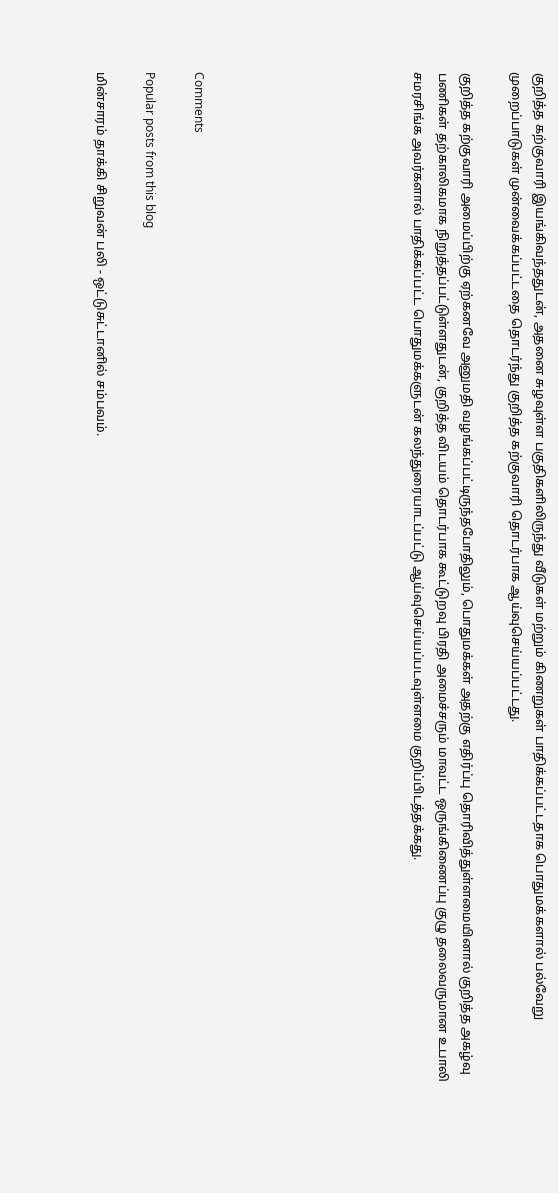குறித்த கற்குவாரி இயங்கிவந்ததுடன், அதனை சுழவுள்ள பகுதிகளிலிருந்து வீடுகள் மற்றும் கிணறுகள் பாதிக்கப்பட்டதாக பொதுமக்களால் பல்வேறு முறைப்பாடுகள் முன்வைக்கப்பட்டதை தொடர்ந்து குறித்த கற்குவாரி தொடர்பாக ஆய்வுசெய்யப்பட்டது.

குறித்த கற்குவாரி அமைப்பிற்கு ஏற்கனவே அனுமதி வழங்கப்பட்டிருந்தபோதிலும், பொதுமக்கள் அதற்கு எதிர்ப்பு தொரிவித்துள்ளமையினால் குறித்த அகழ்வு பணிகள் தற்காலிகமாக நிறுத்தப்பட்டுள்ளதுடன், குறித்த விடயம் தொடர்பாக கூட்டுறவு பிரதி அமைச்சரும் மாவட்ட ஒருங்கிணைப்பு குழு தலைவருமான உபாலி சமரசிங்க அவர்களால் பாதிக்கப்பட்ட பொதுமக்களுடன் கலந்துரையாடப்பட்டு ஆய்வுசெய்யப்படவுள்ளமை குறிப்பிடத்தக்கது.








Comments

Popular posts from this blog

மின்சாரம் தாக்கி சிறுவன் பலி - ஒட்டுசுட்டானில் சம்பவம்.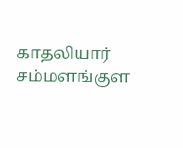காதலியார் சம்மளங்குள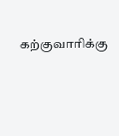கற்குவாரிக்கு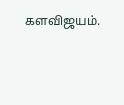களவிஜயம்.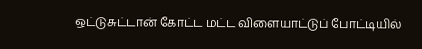ஒட்டுசுட்டான் கோட்ட மட்ட விளையாட்டுப் போட்டியில்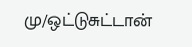மு/ஒட்டுசுட்டான்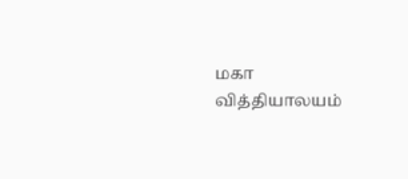மகா வித்தியாலயம்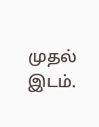முதல் இடம்.